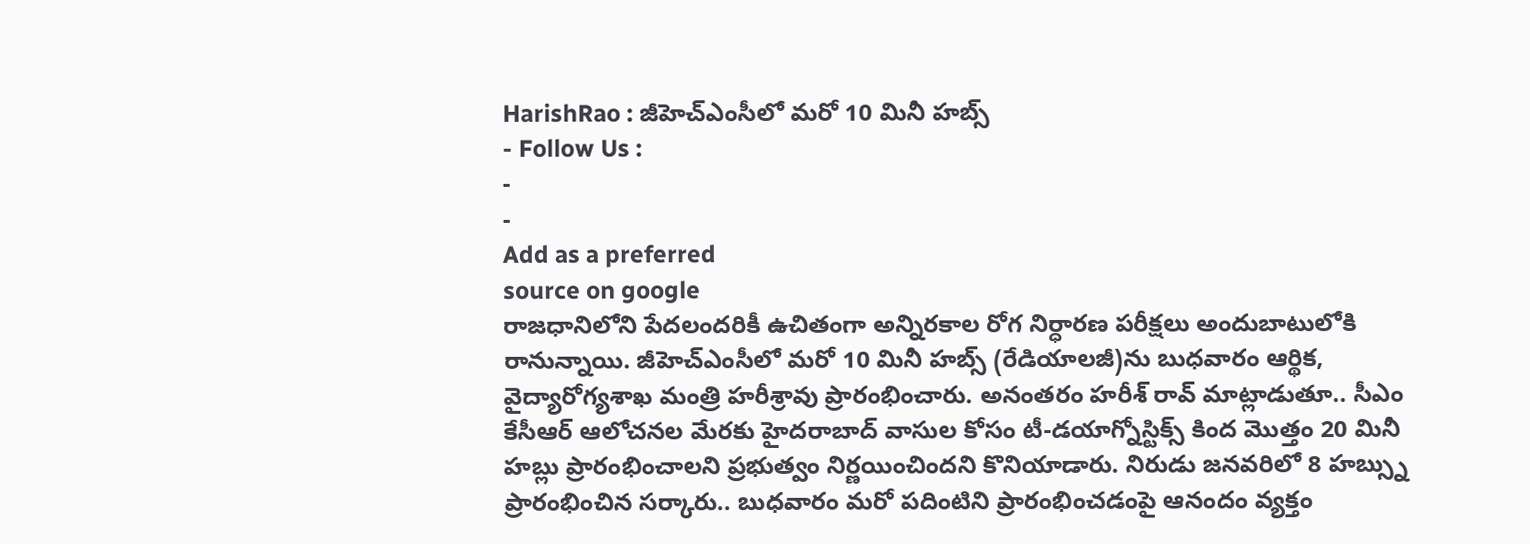HarishRao : జీహెచ్ఎంసీలో మరో 10 మినీ హబ్స్
- Follow Us :
-
-
Add as a preferred
source on google
రాజధానిలోని పేదలందరికీ ఉచితంగా అన్నిరకాల రోగ నిర్ధారణ పరీక్షలు అందుబాటులోకి రానున్నాయి. జీహెచ్ఎంసీలో మరో 10 మినీ హబ్స్ (రేడియాలజీ)ను బుధవారం ఆర్థిక, వైద్యారోగ్యశాఖ మంత్రి హరీశ్రావు ప్రారంభించారు. అనంతరం హరీశ్ రావ్ మాట్లాడుతూ.. సీఎం కేసీఆర్ ఆలోచనల మేరకు హైదరాబాద్ వాసుల కోసం టీ-డయాగ్నోస్టిక్స్ కింద మొత్తం 20 మినీ హబ్లు ప్రారంభించాలని ప్రభుత్వం నిర్ణయించిందని కొనియాడారు. నిరుడు జనవరిలో 8 హబ్స్ను ప్రారంభించిన సర్కారు.. బుధవారం మరో పదింటిని ప్రారంభించడంపై ఆనందం వ్యక్తం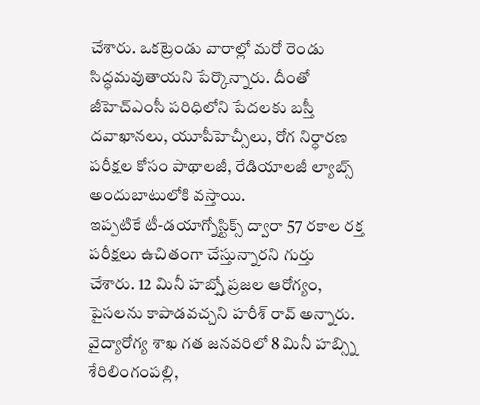చేశారు. ఒకట్రెండు వారాల్లో మరో రెండు సిద్ధమవుతాయని పేర్కొన్నారు. దీంతో జీహెచ్ఎంసీ పరిధిలోని పేదలకు బస్తీ దవాఖానలు, యూపీహెచ్సీలు, రోగ నిర్ధారణ పరీక్షల కోసం పాథాలజీ, రేడియాలజీ ల్యాబ్స్ అందుబాటులోకి వస్తాయి.
ఇప్పటికే టీ-డయాగ్నోస్టిక్స్ ద్వారా 57 రకాల రక్త పరీక్షలు ఉచితంగా చేస్తున్నారని గుర్తు చేశారు. 12 మినీ హబ్స్తో ప్రజల ఆరోగ్యం, పైసలను కాపాడవచ్చని హరీశ్ రావ్ అన్నారు. వైద్యారోగ్య శాఖ గత జనవరిలో 8 మినీ హబ్స్ని శేరిలింగంపల్లి,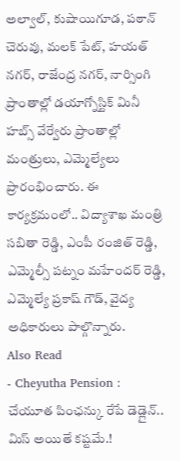అల్వాల్, కుషాయిగూడ, పఠాన్ చెరువు, మలక్ పేట్, హయత్ నగర్, రాజేంద్ర నగర్, నార్సింగి ప్రాంతాల్లో డయాగ్నోస్టిక్ మినీ హబ్స్ వేర్వేరు ప్రాంతాల్లో మంత్రులు, ఎమ్మెల్యేలు ప్రారంభించారు. ఈ కార్యక్రమంలో.. విద్యాశాఖ మంత్రి సబితా రెడ్డి, ఎంపీ రంజిత్ రెడ్డి, ఎమ్మెల్సీ పట్నం మహేందర్ రెడ్డి, ఎమ్మెల్యే ప్రకాష్ గౌడ్, వైద్య అధికారులు పాల్గొన్నారు.
Also Read
- Cheyutha Pension : చేయూత పింఛన్కు రేపే డెడ్లైన్.. మిస్ అయితే కష్టమే.!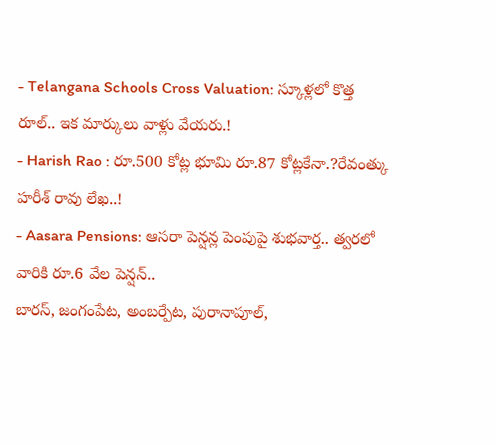- Telangana Schools Cross Valuation: స్కూళ్లలో కొత్త రూల్.. ఇక మార్కులు వాళ్లు వేయరు.!
- Harish Rao : రూ.500 కోట్ల భూమి రూ.87 కోట్లకేనా.?రేవంత్కు హరీశ్ రావు లేఖ..!
- Aasara Pensions: ఆసరా పెన్షన్ల పెంపుపై శుభవార్త.. త్వరలో వారికి రూ.6 వేల పెన్షన్..
బారస్, జంగంపేట, అంబర్పేట, పురానాపూల్,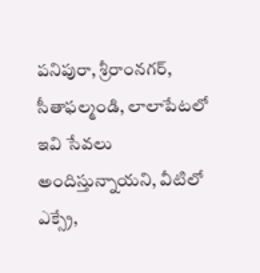పనిపురా, శ్రీరాంనగర్, సీతాఫల్మండి, లాలాపేటలో ఇవి సేవలు అందిస్తున్నాయని, వీటిలో ఎక్స్రే,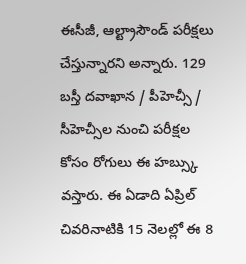ఈసీజీ, ఆల్ట్రాసౌండ్ పరీక్షలు చేస్తున్నారని అన్నారు. 129 బస్తీ దవాఖాన / పీహెచ్సీ / సీహెచ్సీల నుంచి పరీక్షల కోసం రోగులు ఈ హబ్స్కు వస్తారు. ఈ ఏడాది ఏప్రిల్ చివరినాటికి 15 నెలల్లో ఈ 8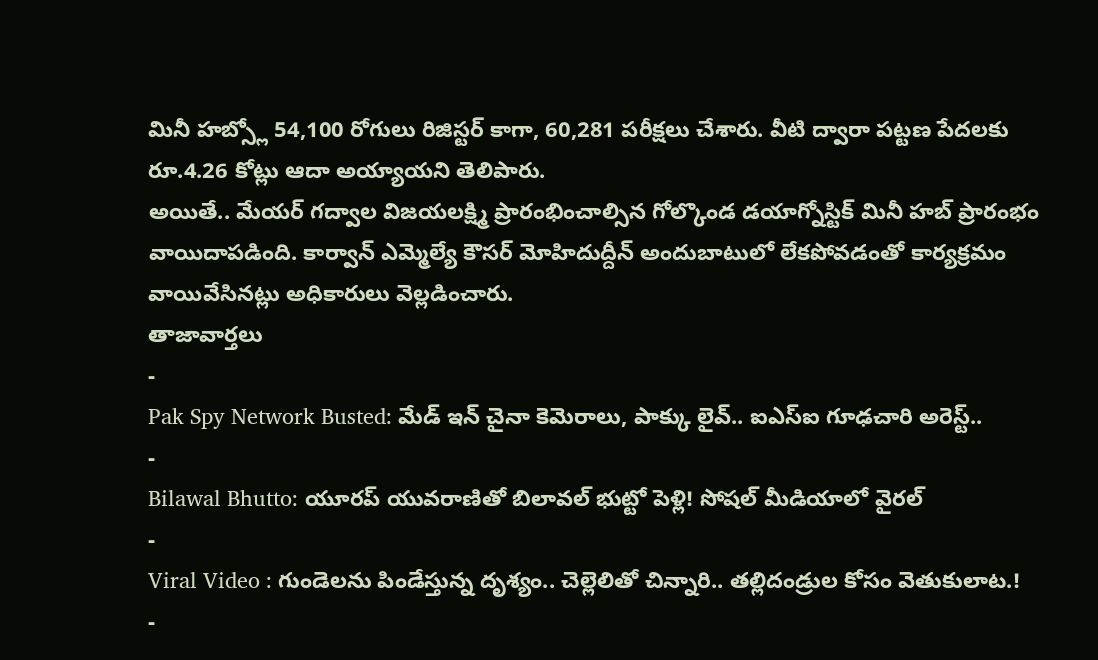మినీ హబ్స్లో 54,100 రోగులు రిజిస్టర్ కాగా, 60,281 పరీక్షలు చేశారు. వీటి ద్వారా పట్టణ పేదలకు రూ.4.26 కోట్లు ఆదా అయ్యాయని తెలిపారు.
అయితే.. మేయర్ గద్వాల విజయలక్ష్మి ప్రారంభించాల్సిన గోల్కొండ డయాగ్నోస్టిక్ మినీ హబ్ ప్రారంభం వాయిదాపడింది. కార్వాన్ ఎమ్మెల్యే కౌసర్ మోహిదుద్దీన్ అందుబాటులో లేకపోవడంతో కార్యక్రమం వాయివేసినట్లు అధికారులు వెల్లడించారు.
తాజావార్తలు
-
Pak Spy Network Busted: మేడ్ ఇన్ చైనా కెమెరాలు, పాక్కు లైవ్.. ఐఎస్ఐ గూఢచారి అరెస్ట్..
-
Bilawal Bhutto: యూరప్ యువరాణితో బిలావల్ భుట్టో పెళ్లి! సోషల్ మీడియాలో వైరల్
-
Viral Video : గుండెలను పిండేస్తున్న దృశ్యం.. చెల్లెలితో చిన్నారి.. తల్లిదండ్రుల కోసం వెతుకులాట.!
-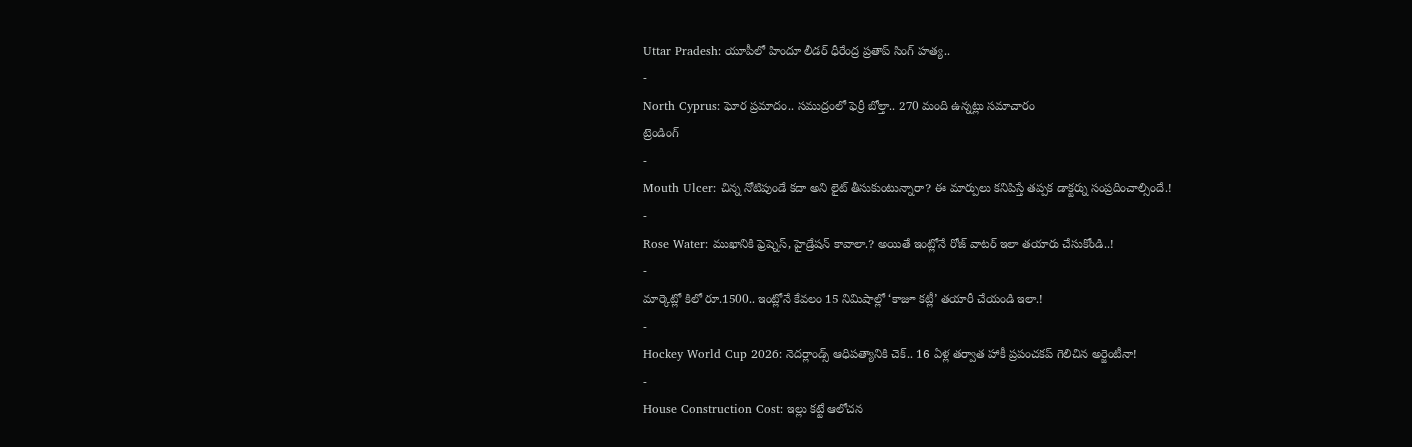Uttar Pradesh: యూపీలో హిందూ లీడర్ ధీరేంద్ర ప్రతాప్ సింగ్ హత్య..
-
North Cyprus: ఘోర ప్రమాదం.. సముద్రంలో ఫెర్రీ బోల్తా.. 270 మంది ఉన్నట్లు సమాచారం
ట్రెండింగ్
-
Mouth Ulcer: చిన్న నోటిపుండే కదా అని లైట్ తీసుకుంటున్నారా? ఈ మార్పులు కనిపిస్తే తప్పక డాక్టర్ను సంప్రదించాల్సిందే.!
-
Rose Water: ముఖానికి ఫ్రెష్నెస్, హైడ్రేషన్ కావాలా.? అయితే ఇంట్లోనే రోజ్ వాటర్ ఇలా తయారు చేసుకోండి..!
-
మార్కెట్లో కిలో రూ.1500.. ఇంట్లోనే కేవలం 15 నిమిషాల్లో ‘కాజూ కట్లీ’ తయారీ చేయండి ఇలా.!
-
Hockey World Cup 2026: నెదర్లాండ్స్ ఆధిపత్యానికి చెక్.. 16 ఏళ్ల తర్వాత హాకీ ప్రపంచకప్ గెలిచిన అర్జెంటీనా!
-
House Construction Cost: ఇల్లు కట్టే ఆలోచన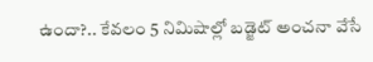ఉందా?.. కేవలం 5 నిమిషాల్లో బడ్జెట్ అంచనా వేసే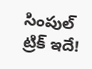సింపుల్ ట్రిక్ ఇదే!